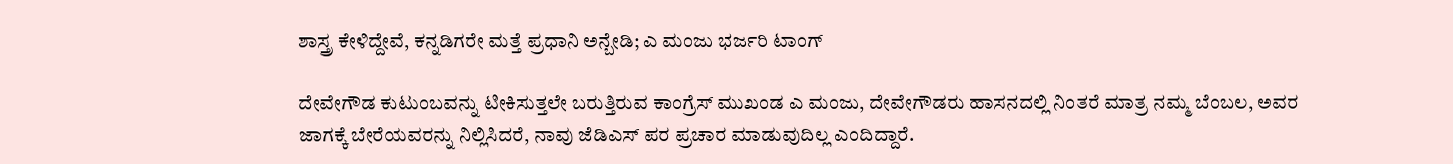ಶಾಸ್ತ್ರ ಕೇಳಿದ್ದೇವೆ, ಕನ್ನಡಿಗರೇ ಮತ್ತೆ ಪ್ರಧಾನಿ ಅನ್ಬೇಡಿ; ಎ ಮಂಜು ಭರ್ಜರಿ ಟಾಂಗ್

ದೇವೇಗೌಡ ಕುಟುಂಬವನ್ನು ಟೀಕಿಸುತ್ತಲೇ ಬರುತ್ತಿರುವ ಕಾಂಗ್ರೆಸ್ ಮುಖಂಡ ಎ ಮಂಜು, ದೇವೇಗೌಡರು ಹಾಸನದಲ್ಲಿ ನಿಂತರೆ ಮಾತ್ರ ನಮ್ಮ ಬೆಂಬಲ, ಅವರ ಜಾಗಕ್ಕೆ ಬೇರೆಯವರನ್ನು ನಿಲ್ಲಿಸಿದರೆ, ನಾವು ಜೆಡಿಎಸ್ ಪರ ಪ್ರಚಾರ ಮಾಡುವುದಿಲ್ಲ ಎಂದಿದ್ದಾರೆ.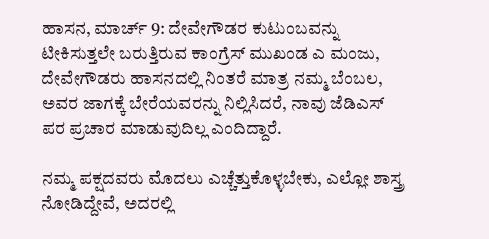ಹಾಸನ, ಮಾರ್ಚ್ 9: ದೇವೇಗೌಡರ ಕುಟುಂಬವನ್ನು ಟೀಕಿಸುತ್ತಲೇ ಬರುತ್ತಿರುವ ಕಾಂಗ್ರೆಸ್ ಮುಖಂಡ ಎ ಮಂಜು, ದೇವೇಗೌಡರು ಹಾಸನದಲ್ಲಿ ನಿಂತರೆ ಮಾತ್ರ ನಮ್ಮ ಬೆಂಬಲ, ಅವರ ಜಾಗಕ್ಕೆ ಬೇರೆಯವರನ್ನು ನಿಲ್ಲಿಸಿದರೆ, ನಾವು ಜೆಡಿಎಸ್ ಪರ ಪ್ರಚಾರ ಮಾಡುವುದಿಲ್ಲ ಎಂದಿದ್ದಾರೆ.

ನಮ್ಮ ಪಕ್ಷದವರು ಮೊದಲು ಎಚ್ಚೆತ್ತುಕೊಳ್ಳಬೇಕು, ಎಲ್ಲೋ ಶಾಸ್ತ್ರ ನೋಡಿದ್ದೇವೆ, ಅದರಲ್ಲಿ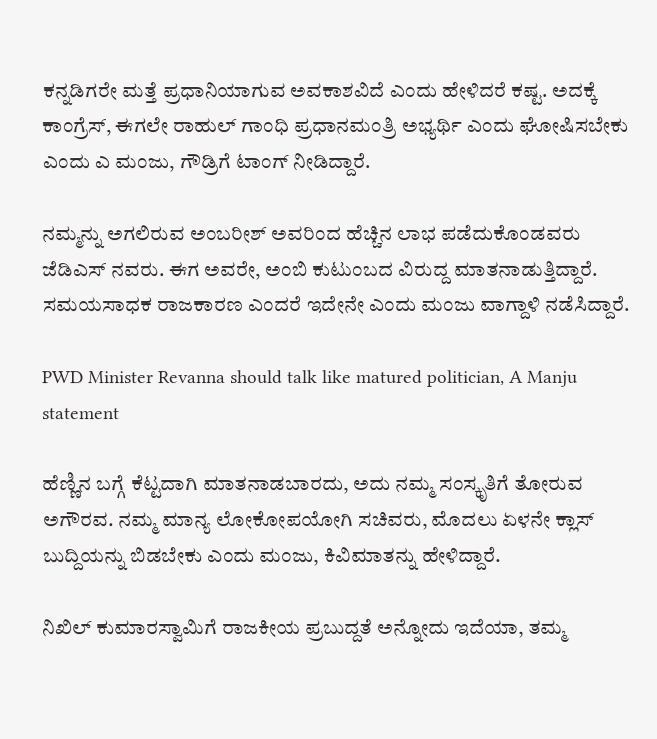ಕನ್ನಡಿಗರೇ ಮತ್ತೆ ಪ್ರಧಾನಿಯಾಗುವ ಅವಕಾಶವಿದೆ ಎಂದು ಹೇಳಿದರೆ ಕಷ್ಟ. ಅದಕ್ಕೆ ಕಾಂಗ್ರೆಸ್, ಈಗಲೇ ರಾಹುಲ್ ಗಾಂಧಿ ಪ್ರಧಾನಮಂತ್ರಿ ಅಭ್ಯರ್ಥಿ ಎಂದು ಘೋಷಿಸಬೇಕು ಎಂದು ಎ ಮಂಜು, ಗೌಡ್ರಿಗೆ ಟಾಂಗ್ ನೀಡಿದ್ದಾರೆ.

ನಮ್ಮನ್ನು ಅಗಲಿರುವ ಅಂಬರೀಶ್ ಅವರಿಂದ ಹೆಚ್ಚಿನ ಲಾಭ ಪಡೆದುಕೊಂಡವರು ಜೆಡಿಎಸ್ ನವರು. ಈಗ ಅವರೇ, ಅಂಬಿ ಕುಟುಂಬದ ವಿರುದ್ದ ಮಾತನಾಡುತ್ತಿದ್ದಾರೆ. ಸಮಯಸಾಧಕ ರಾಜಕಾರಣ ಎಂದರೆ ಇದೇನೇ ಎಂದು ಮಂಜು ವಾಗ್ದಾಳಿ ನಡೆಸಿದ್ದಾರೆ.

PWD Minister Revanna should talk like matured politician, A Manju statement

ಹೆಣ್ಣಿನ ಬಗ್ಗೆ ಕೆಟ್ಟದಾಗಿ ಮಾತನಾಡಬಾರದು, ಅದು ನಮ್ಮ ಸಂಸ್ಕೃತಿಗೆ ತೋರುವ ಅಗೌರವ. ನಮ್ಮ ಮಾನ್ಯ ಲೋಕೋಪಯೋಗಿ ಸಚಿವರು, ಮೊದಲು ಏಳನೇ ಕ್ಲಾಸ್ ಬುದ್ದಿಯನ್ನು ಬಿಡಬೇಕು ಎಂದು ಮಂಜು, ಕಿವಿಮಾತನ್ನು ಹೇಳಿದ್ದಾರೆ.

ನಿಖಿಲ್ ಕುಮಾರಸ್ವಾಮಿಗೆ ರಾಜಕೀಯ ಪ್ರಬುದ್ದತೆ ಅನ್ನೋದು ಇದೆಯಾ, ತಮ್ಮ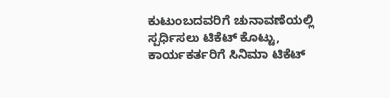ಕುಟುಂಬದವರಿಗೆ ಚುನಾವಣೆಯಲ್ಲಿ ಸ್ಪರ್ಧಿಸಲು ಟಿಕೆಟ್ ಕೊಟ್ಟು, ಕಾರ್ಯಕರ್ತರಿಗೆ ಸಿನಿಮಾ ಟಿಕೆಟ್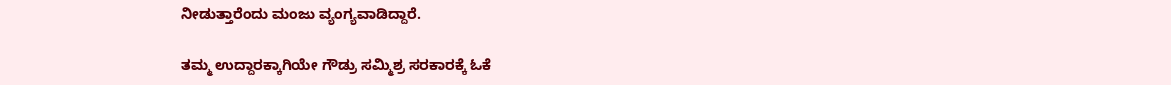ನೀಡುತ್ತಾರೆಂದು ಮಂಜು ವ್ಯಂಗ್ಯವಾಡಿದ್ದಾರೆ.

ತಮ್ಮ ಉದ್ದಾರಕ್ಕಾಗಿಯೇ ಗೌಡ್ರು ಸಮ್ಮಿಶ್ರ ಸರಕಾರಕ್ಕೆ ಓಕೆ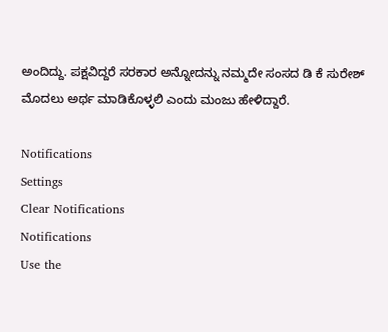ಅಂದಿದ್ದು. ಪಕ್ಷವಿದ್ದರೆ ಸರಕಾರ ಅನ್ನೋದನ್ನು ನಮ್ಮದೇ ಸಂಸದ ಡಿ ಕೆ ಸುರೇಶ್ ಮೊದಲು ಅರ್ಥ ಮಾಡಿಕೊಳ್ಳಲಿ ಎಂದು ಮಂಜು ಹೇಳಿದ್ದಾರೆ.

Notifications
Settings
Clear Notifications
Notifications
Use the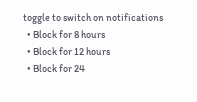toggle to switch on notifications
  • Block for 8 hours
  • Block for 12 hours
  • Block for 24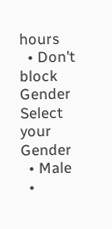hours
  • Don't block
Gender
Select your Gender
  • Male
  •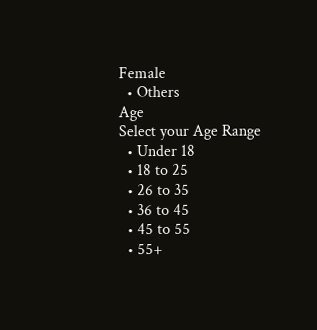Female
  • Others
Age
Select your Age Range
  • Under 18
  • 18 to 25
  • 26 to 35
  • 36 to 45
  • 45 to 55
  • 55+